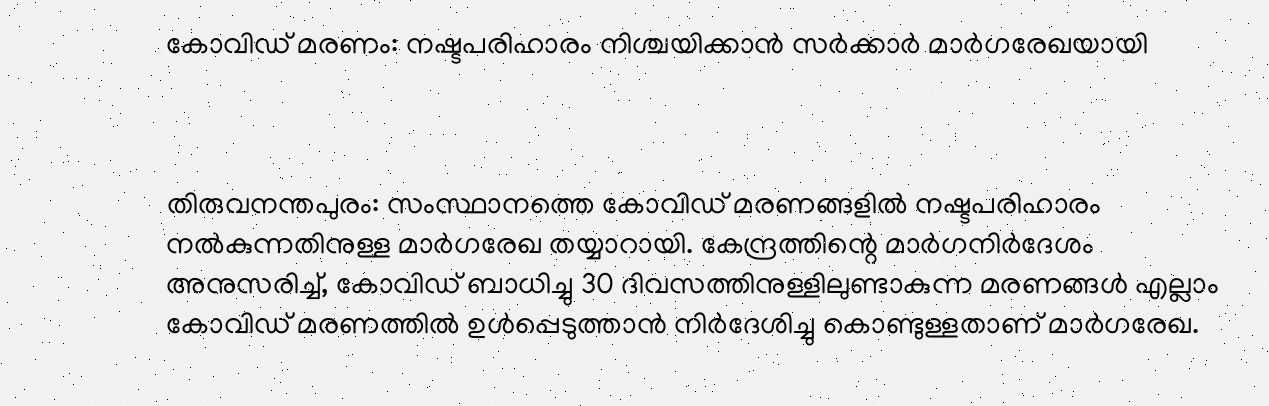കോവിഡ് മരണം: നഷ്ടപരിഹാരം നിശ്ചയിക്കാന്‍ സര്‍ക്കാര്‍ മാര്‍ഗരേഖയായി



തിരുവനന്തപുരം: സംസ്ഥാനത്തെ കോവിഡ് മരണങ്ങളില്‍ നഷ്ടപരിഹാരം നല്‍കുന്നതിനുള്ള മാര്‍ഗരേഖ തയ്യാറായി. കേന്ദ്രത്തിന്റെ മാര്‍ഗനിര്‍ദേശം അനുസരിച്ച്‌, കോവിഡ് ബാധിച്ചു 30 ദിവസത്തിനുള്ളിലുണ്ടാകുന്ന മരണങ്ങള്‍ എല്ലാം കോവിഡ് മരണത്തില്‍ ഉള്‍പ്പെടുത്താന്‍ നിര്‍ദേശിച്ചു കൊണ്ടുള്ളതാണ് മാര്‍ഗരേഖ.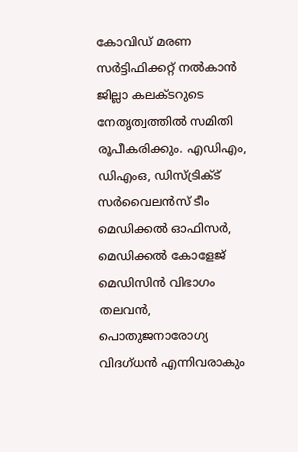കോവിഡ് മരണ സര്‍ട്ടിഫിക്കറ്റ് നല്‍കാന്‍ ജില്ലാ കലക്ടറുടെ നേതൃത്വത്തില്‍ സമിതി രൂപീകരിക്കും. എഡിഎം, ഡിഎംഒ, ഡിസ്ട്രിക്‌ട് സര്‍വൈലന്‍സ് ടീം മെഡിക്കല്‍ ഓഫിസര്‍, മെഡിക്കല്‍ കോളേജ് മെഡിസിന്‍ വിഭാഗം തലവന്‍, പൊതുജനാരോഗ്യ വിദഗ്ധന്‍ എന്നിവരാകും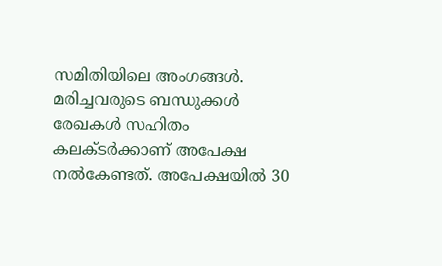സമിതിയിലെ അംഗങ്ങള്‍.
മരിച്ചവരുടെ ബന്ധുക്കള്‍ രേഖകള്‍ സഹിതം കലക്ടര്‍ക്കാണ് അപേക്ഷ നല്‍കേണ്ടത്. അപേക്ഷയില്‍ 30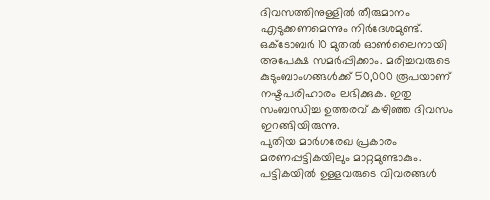ദിവസത്തിനുള്ളില്‍ തീരുമാനം എടുക്കണമെന്നും നിര്‍ദേശമുണ്ട്‌.
ഒക്ടോബര്‍ 10 മുതല്‍ ഓണ്‍ലൈനായി അപേക്ഷ സമര്‍പ്പിക്കാം. മരിച്ചവരുടെ കുടുംബാംഗങ്ങള്‍ക്ക് 50,000 രൂപയാണ് നഷ്ടപരിഹാരം ലഭിക്കുക. ഇതു സംബന്ധിച്ച ഉത്തരവ് കഴിഞ്ഞ ദിവസം ഇറങ്ങിയിരുന്നു.
പുതിയ മാര്‍ഗരേഖ പ്രകാരം മരണപ്പട്ടികയിലും മാറ്റമുണ്ടാകും. പട്ടികയില്‍ ഉള്ളവരുടെ വിവരങ്ങള്‍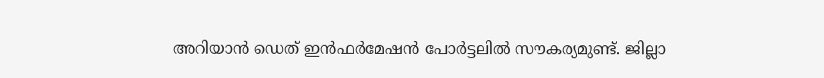അറിയാന്‍ ഡെത് ഇന്‍ഫര്‍മേഷന്‍ പോര്‍ട്ടലില്‍ സൗകര്യമുണ്ട്. ജില്ലാ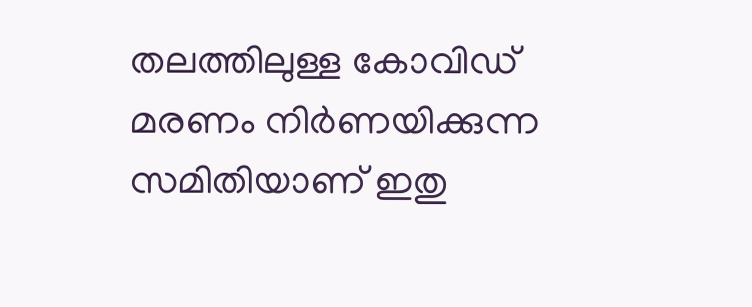തലത്തിലുള്ള കോവിഡ് മരണം നിര്‍ണയിക്കുന്ന സമിതിയാണ് ഇതു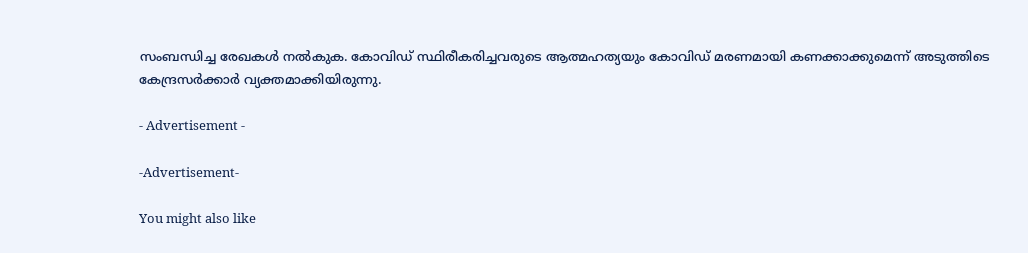സംബന്ധിച്ച രേഖകള്‍ നല്‍കുക. കോവിഡ് സ്ഥിരീകരിച്ചവരുടെ ആത്മഹത്യയും കോവിഡ് മരണമായി കണക്കാക്കുമെന്ന് അടുത്തിടെ കേന്ദ്രസര്‍ക്കാര്‍ വ്യക്തമാക്കിയിരുന്നു.

- Advertisement -

-Advertisement-

You might also like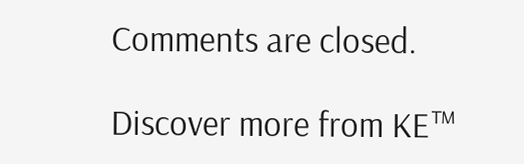Comments are closed.

Discover more from KE™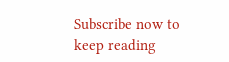Subscribe now to keep reading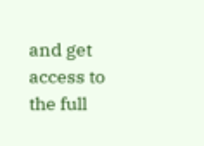and get access to the full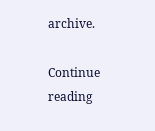archive.

Continue reading